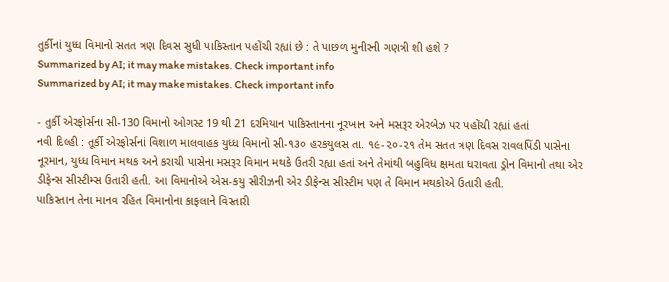તુર્કીનાં યુધ્ધ વિમાનો સતત ત્રણ દિવસ સુધી પાકિસ્તાન પહોંચી રહ્યાં છે : તે પાછળ મુનીરની ગણત્રી શી હશે ?
Summarized by AI; it may make mistakes. Check important info
Summarized by AI; it may make mistakes. Check important info

- તુર્કી એરફોર્સના સી-130 વિમાનો ઓગસ્ટ 19 થી 21 દરમિયાન પાકિસ્તાનના નૂરખાન અને મસરૂર એરબેઝ પર પહોંચી રહ્યાં હતાં
નવી દિલ્હી : તૂર્કી એરફોર્સનાં વિશાળ માલવાહક યુધ્ધ વિમાનો સી-૧૩૦ હરકયુલસ તા. ૧૯-૨૦-૨૧ તેમ સતત ત્રણ દિવસ રાવલપિંડી પાસેના નૂરમાન, યુધ્ધ વિમાન મથક અને કરાચી પાસેના મસરૂર વિમાન મથકે ઉતરી રહ્યા હતાં અને તેમાંથી બહુવિધ ક્ષમતા ધરાવતા ડ્રોન વિમાનો તથા એર ડીફેન્સ સીસ્ટીમ્સ ઉતારી હતી. આ વિમાનોએ એસ-કયુ સીરીઝની એર ડીફેન્સ સીસ્ટીમ પણ તે વિમાન મથકોએ ઉતારી હતી.
પાકિસ્તાન તેના માનવ રહિત વિમાનોના કાફલાને વિસ્તારી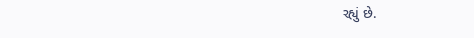રહ્યું છે.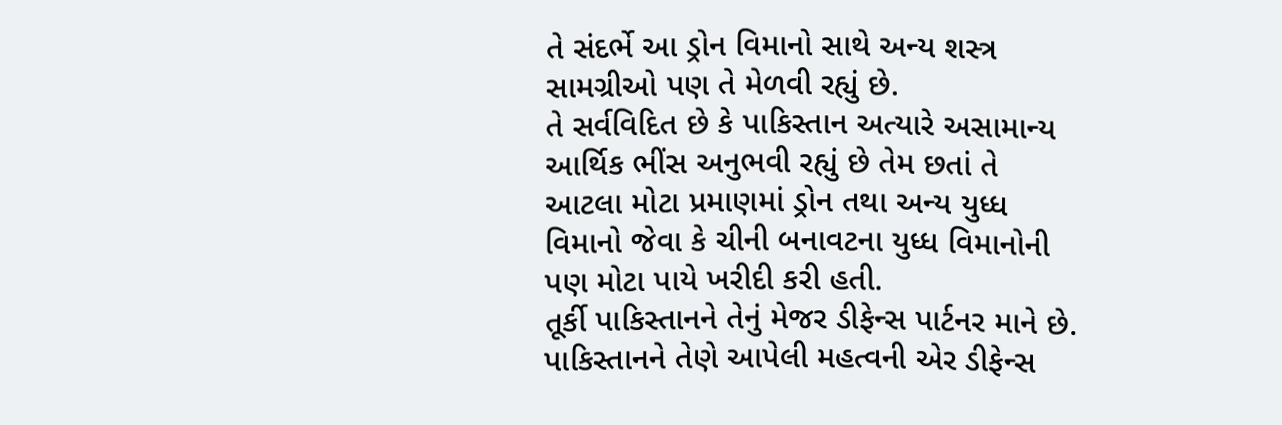તે સંદર્ભે આ ડ્રોન વિમાનો સાથે અન્ય શસ્ત્ર સામગ્રીઓ પણ તે મેળવી રહ્યું છે.
તે સર્વવિદિત છે કે પાકિસ્તાન અત્યારે અસામાન્ય આર્થિક ભીંસ અનુભવી રહ્યું છે તેમ છતાં તે આટલા મોટા પ્રમાણમાં ડ્રોન તથા અન્ય યુધ્ધ વિમાનો જેવા કે ચીની બનાવટના યુધ્ધ વિમાનોની પણ મોટા પાયે ખરીદી કરી હતી.
તૂર્કી પાકિસ્તાનને તેનું મેજર ડીફેન્સ પાર્ટનર માને છે. પાકિસ્તાનને તેણે આપેલી મહત્વની એર ડીફેન્સ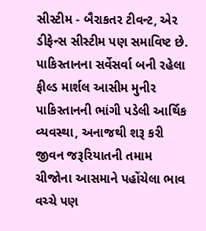સીસ્ટીમ - બૈરાકતર ટીવન્ટ, એર ડીફેન્સ સીસ્ટીમ પણ સમાવિષ્ટ છે.
પાકિસ્તાનના સર્વેસર્વા બની રહેલા ફીલ્ડ માર્શલ આસીમ મુનીર પાકિસ્તાનની ભાંગી પડેલી આર્થિક વ્યવસ્થા, અનાજથી શરૂ કરી જીવન જરૂરિયાતની તમામ ચીજોના આસમાને પહોંચેલા ભાવ વચ્ચે પણ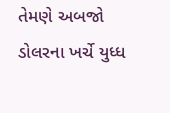તેમણે અબજો ડોલરના ખર્ચે યુધ્ધ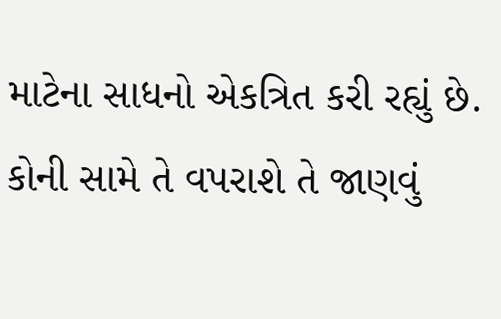માટેના સાધનો એકત્રિત કરી રહ્યું છે. કોની સામે તે વપરાશે તે જાણવું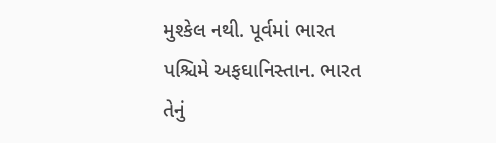મુશ્કેલ નથી. પૂર્વમાં ભારત પશ્ચિમે અફઘાનિસ્તાન. ભારત તેનું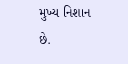મુખ્ય નિશાન છે.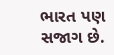ભારત પણ સજાગ છે.